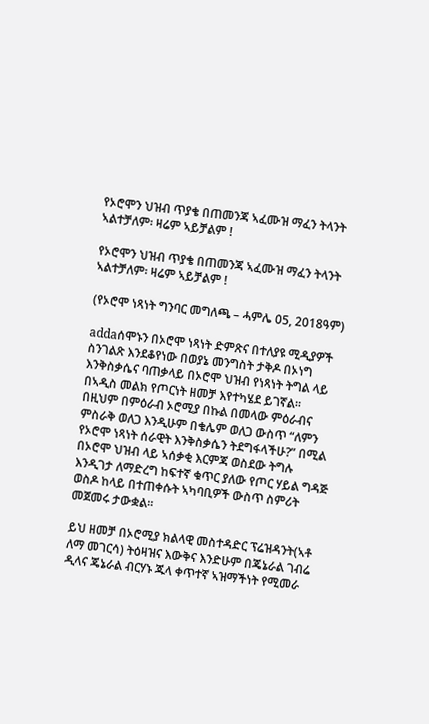የኦሮሞን ህዝብ ጥያቄ በጠመንጃ ኣፈሙዝ ማፈን ትላንት ኣልተቻለም፡ ዛሬም ኣይቻልም !

የኦሮሞን ህዝብ ጥያቄ በጠመንጃ ኣፈሙዝ ማፈን ትላንት ኣልተቻለም፡ ዛሬም ኣይቻልም !

(የኦሮሞ ነጻነት ግንባር መግለጫ – ሓምሌ 05, 2018ዓም)

addaሰሞኑን በኦሮሞ ነጻነት ድምጽና በተለያዩ ሚዲያዎች ስንገልጽ እንደቆየነው በወያኔ መንግስት ታቅዶ በኦነግ እንቅስቃሴና ባጠቃላይ በኦሮሞ ህዝብ የነጻነት ትግል ላይ በኣዲስ መልክ የጦርነት ዘመቻ እየተካሄደ ይገኛል። በዚህም በምዕራብ ኦሮሚያ በኩል በመላው ምዕራብና ምስራቅ ወለጋ እንዲሁም በቄሌም ወለጋ ውስጥ “ለምን የኦሮሞ ነጻነት ሰራዊት እንቅስቃሴን ትደግፋላችሁ?” በሚል በኦሮሞ ህዝብ ላይ ኣሰቃቂ እርምጃ ወስደው ትግሉ እንዲገታ ለማድረግ ከፍተኛ ቁጥር ያለው የጦር ሃይል ግዳጅ ወስዶ ከላይ በተጠቀሱት ኣካባቢዎች ውስጥ ስምሪት መጀመሩ ታውቋል።

ይህ ዘመቻ በኦሮሚያ ክልላዊ መስተዳድር ፕሬዝዳንት(ኣቶ ለማ መገርሳ) ትዕዛዝና እውቅና እንድሁም በጄኔራል ገብሬ ዲላና ጄኔራል ብርሃኑ ጁላ ቀጥተኛ ኣዝማችነት የሚመራ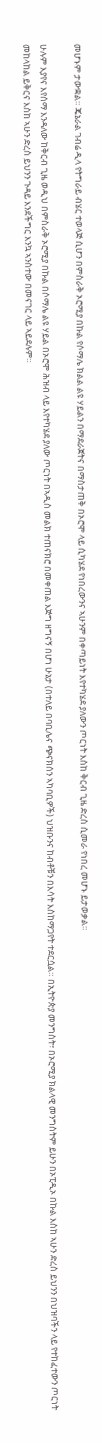መሆኑም ታውቋል። ጄኔራል ገብሬ ዲላ የትግራይ ብሄር ተወላጅ ሲሆን በምስራቅ ኦሮሚያ በኩል የሶማሌ ክልል ልዩ ሃይልን በማደራጀትና በማስታጠቅ በኦሮሞ ላይ ሲካሄደ የነበረውንና ኣሁንም በቀጣይነት እየተካሄደ ያለውን ጦርነት እስከ ቅርብ ጊዜ ድረስ ሲመራ የነበረ መሆኑ ይታወቃል።

ሁሉም እያየና እየሰማ እንዳለው ከቅርብ ጊዜ ወዲህ በምስራቅ ኦሮሚያ በኩል በሶማሌ ልዩ ሃይል በኦሮሞ ሕዝብ ላይ እየተካሄደ ያለው ጦርነት በኣዲስ መልክ ተጠናክሮ በመቀጠል እጅግ ዘግናኝ በሆነ ሁኔታ (በተለይ በባቢሌና ጭናክሰን ኣካባቢዎች) ህዝቡንና ከብቶቹን በእሳት እስከማጋየት ተደርሷል። በኢትዮጵያ መንግስት፣ በኦሮሚያ ክልላዊ መንግስትም ይሁን በኦፒዲኦ በኩል እስከ ኣሁን ድረስ ይህንን በህዝባችን ላይ የተከፈተውን ጦርነት መከላከል ይቅርና እስከ ኣሁን ድረስ ይህንን ጉዳይ እንደችግር እንኳ ኣንስተው በመናገር ላይ ኣይደሉም።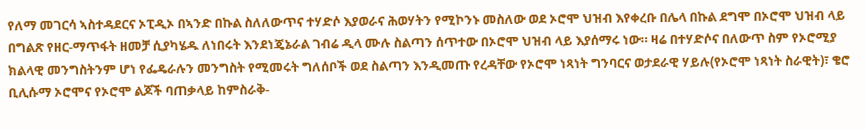የለማ መገርሳ ኣስተዳደርና ኦፒዲኦ በኣንድ በኩል ስለለውጥና ተሃድሶ እያወራና ሕወሃትን የሚኮንኑ መስለው ወደ ኦሮሞ ህዝብ እየቀረቡ በሌላ በኩል ደግሞ በኦሮሞ ህዝብ ላይ በግልጽ የዘር-ማጥፋት ዘመቻ ሲያካሄዱ ለነበሩት እንደነጄኔራል ገብሬ ዲላ ሙሉ ስልጣን ሰጥተው በኦሮሞ ህዝብ ላይ እያሰማሩ ነው። ዛሬ በተሃድሶና በለውጥ ስም የኦሮሚያ ክልላዊ መንግስትንም ሆነ የፌዴራሉን መንግስት የሚመሩት ግለሰቦች ወደ ስልጣን እንዲመጡ የረዳቸው የኦሮሞ ነጻነት ግንባርና ወታደራዊ ሃይሉ(የኦሮሞ ነጻነት ስራዊት)፣ ቄሮ ቢሊሱማ ኦሮሞና የኦሮሞ ልጆች ባጠቃላይ ከምስራቅ-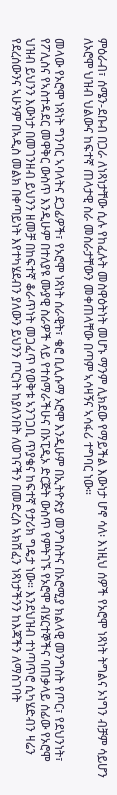ምዕራብ፣ ሰሜን-ደቡብ በጋራ ለነጻነታቸው ሲሉ የከፈሉት መስዋዕትነት መሆኑ ማንም ሊክደው የማይችል እውነታ ሆኖ ሳለ፡ እነዚህ ሰዎች የኦሮሞ ነጻነት ትግልና ኦነግን ብቻም ሳይሆን ለኦሮሞ ህዝብ ህልውና ከፍተኛ ጠላታዊ ስራ መስራታቸውን መቀጠላቸው በጣም ኣሳዛኝና ኣሳፋሪ ተግባር ነው።

መላው የኦሮሞ ነጻነት ግንባር ኣባላትና ደጋፊዎች፣ የኦሮሞ ነጻነት ሰራዊት፣ ቄሮ ቢሊሱማ ኦሮሞ እንዲሁም በኢትዮጵያ መንግስትና በኦሮሚያ ክልላዊ መንግስት የጦር፣ የደህንነት፣ የፖሊስና የኣስተዳደር መዋቅር ውስጥ እንዲሁም በተለያዩ ሙያዊ ስራዎች ላይ የተሰማራችሁና በኦፒዲኦ ድርጅት ውስጥ የምትገኙ የኦሮሞ ብሄርተኞችና ባጠቃላይ ሰፊው የኦሮሞ ህዝብ ይህንን እውነታ በመገንዘብ ይህንን ዘመቻ በከፍተኛ ቆራጥነት መጋፈጥ የወቅቱ ኣንገጋቢ ጥያቄና ከፍተኛ የታሪክ ግዴታ ነው። እንደህዝብ ተነጣጥሮ ሲካሄድብን ዛሬን የደረሰውንና ኣሁንም በኣዲስ መልክ በቀጣይነት እየተካሄደብን ያለውን ይህንን ጦርነት ከያለንበት ለወገናችን በመድረስ ኣክሽፈን ነጻነታችንን ከእጃችን ለማስገባት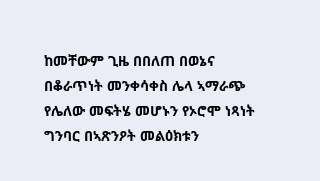ከመቸውም ጊዜ በበለጠ በወኔና በቆራጥነት መንቀሳቀስ ሌላ ኣማራጭ የሌለው መፍትሄ መሆኑን የኦሮሞ ነጻነት ግንባር በኣጽንዖት መልዕክቱን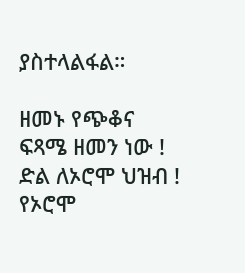ያስተላልፋል።

ዘመኑ የጭቆና ፍጻሜ ዘመን ነው !
ድል ለኦሮሞ ህዝብ !
የኦሮሞ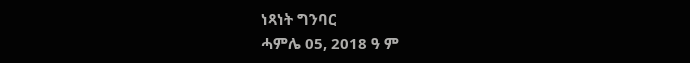ነጻነት ግንባር
ሓምሌ 05, 2018 ዓ ም